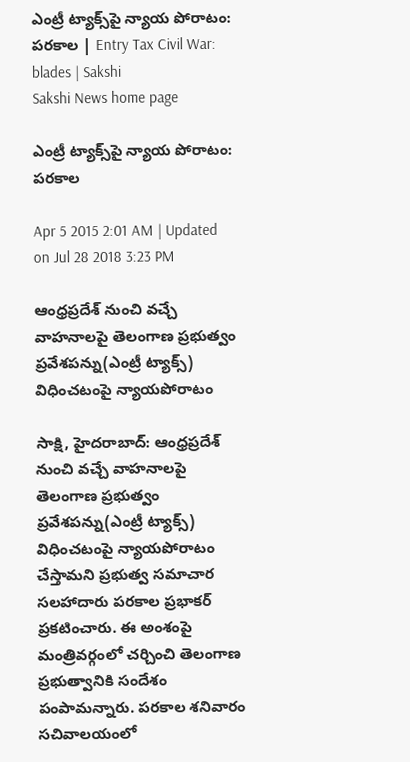ఎంట్రీ ట్యాక్స్‌పై న్యాయ పోరాటం: పరకాల | Entry Tax Civil War: blades | Sakshi
Sakshi News home page

ఎంట్రీ ట్యాక్స్‌పై న్యాయ పోరాటం: పరకాల

Apr 5 2015 2:01 AM | Updated on Jul 28 2018 3:23 PM

ఆంధ్రప్రదేశ్ నుంచి వచ్చే వాహనాలపై తెలంగాణ ప్రభుత్వం ప్రవేశపన్ను(ఎంట్రీ ట్యాక్స్) విధించటంపై న్యాయపోరాటం

సాక్షి, హైదరాబాద్: ఆంధ్రప్రదేశ్ నుంచి వచ్చే వాహనాలపై తెలంగాణ ప్రభుత్వం ప్రవేశపన్ను(ఎంట్రీ ట్యాక్స్) విధించటంపై న్యాయపోరాటం చేస్తామని ప్రభుత్వ సమాచార సలహాదారు పరకాల ప్రభాకర్ ప్రకటించారు. ఈ అంశంపై మంత్రివర్గంలో చర్చించి తెలంగాణ ప్రభుత్వానికి సందేశం పంపామన్నారు. పరకాల శనివారం సచివాలయంలో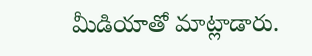మీడియాతో మాట్లాడారు.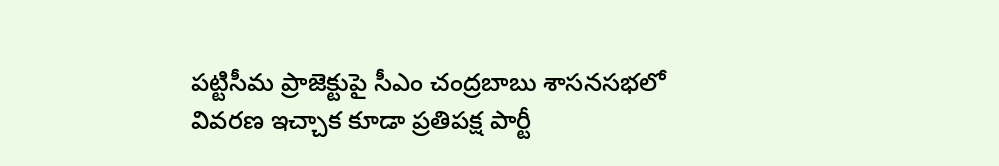పట్టిసీమ ప్రాజెక్టుపై సీఎం చంద్రబాబు శాసనసభలో వివరణ ఇచ్చాక కూడా ప్రతిపక్ష పార్టీ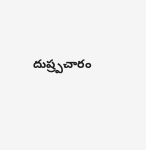దుష్ర్పచారం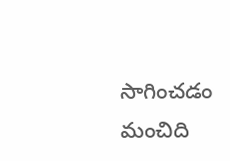సాగించడం మంచిది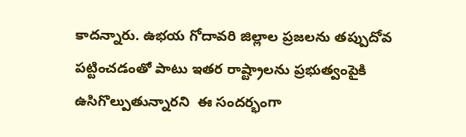కాదన్నారు. ఉభయ గోదావరి జిల్లాల ప్రజలను తప్పుదోవ పట్టించడంతో పాటు ఇతర రాష్ట్రాలను ప్రభుత్వంపైకి ఉసిగొల్పుతున్నారని  ఈ సందర్భంగా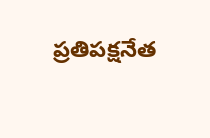ప్రతిపక్షనేత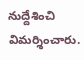నుద్దేశించి విమర్శించారు.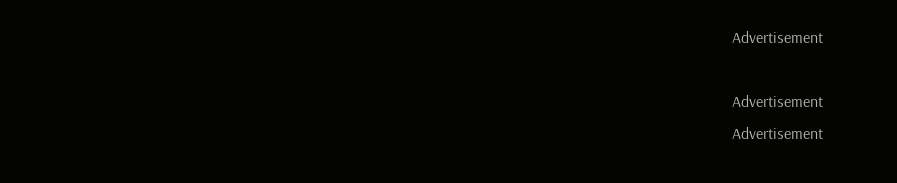Advertisement

Advertisement
Advertisement